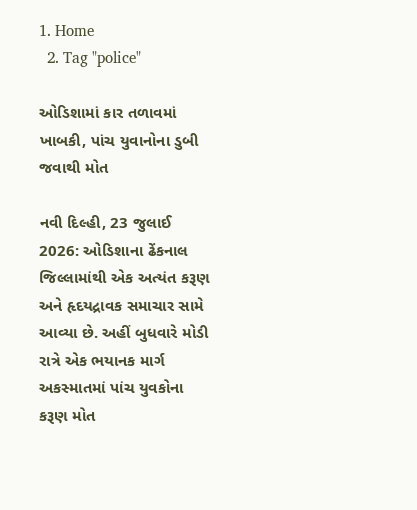1. Home
  2. Tag "police"

ઓડિશામાં કાર તળાવમાં ખાબકી, પાંચ યુવાનોના ડુબી જવાથી મોત

નવી દિલ્હી, 23 જુલાઈ 2026: ઓડિશાના ઢેંકનાલ જિલ્લામાંથી એક અત્યંત કરૂણ અને હૃદયદ્રાવક સમાચાર સામે આવ્યા છે. અહીં બુધવારે મોડી રાત્રે એક ભયાનક માર્ગ અકસ્માતમાં પાંચ યુવકોના કરૂણ મોત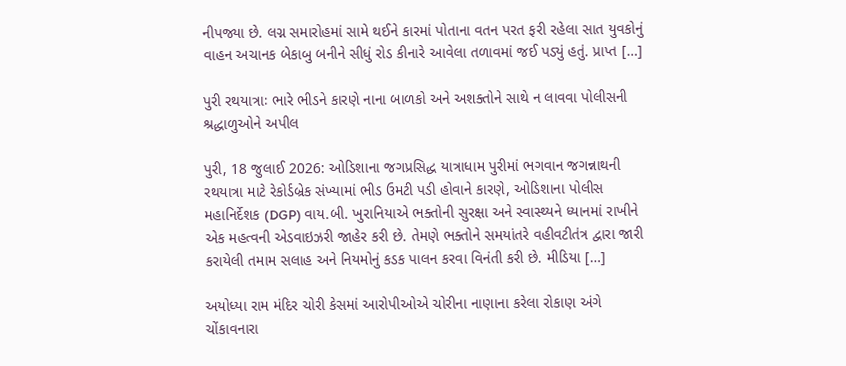નીપજ્યા છે. લગ્ન સમારોહમાં સામે થઈને કારમાં પોતાના વતન પરત ફરી રહેલા સાત યુવકોનું વાહન અચાનક બેકાબુ બનીને સીધું રોડ કીનારે આવેલા તળાવમાં જઈ પડ્યું હતું. પ્રાપ્ત […]

પુરી રથયાત્રાઃ ભારે ભીડને કારણે નાના બાળકો અને અશક્તોને સાથે ન લાવવા પોલીસની શ્રદ્ધાળુઓને અપીલ

પુરી, 18 જુલાઈ 2026: ઓડિશાના જગપ્રસિદ્ધ યાત્રાધામ પુરીમાં ભગવાન જગન્નાથની રથયાત્રા માટે રેકોર્ડબ્રેક સંખ્યામાં ભીડ ઉમટી પડી હોવાને કારણે, ઓડિશાના પોલીસ મહાનિર્દેશક (DGP) વાય.બી. ખુરાનિયાએ ભક્તોની સુરક્ષા અને સ્વાસ્થ્યને ધ્યાનમાં રાખીને એક મહત્વની એડવાઇઝરી જાહેર કરી છે. તેમણે ભક્તોને સમયાંતરે વહીવટીતંત્ર દ્વારા જારી કરાયેલી તમામ સલાહ અને નિયમોનું કડક પાલન કરવા વિનંતી કરી છે. મીડિયા […]

અયોધ્યા રામ મંદિર ચોરી કેસમાં આરોપીઓએ ચોરીના નાણાના કરેલા રોકાણ અંગે ચોંકાવનારા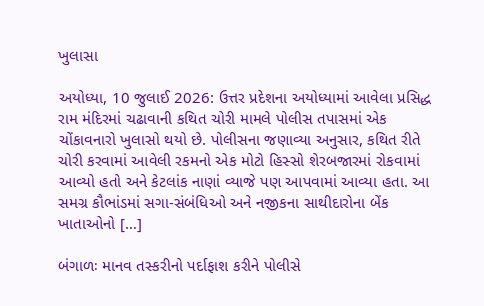ખુલાસા

અયોધ્યા, 10 જુલાઈ 2026: ઉત્તર પ્રદેશના અયોધ્યામાં આવેલા પ્રસિદ્ધ રામ મંદિરમાં ચઢાવાની કથિત ચોરી મામલે પોલીસ તપાસમાં એક ચોંકાવનારો ખુલાસો થયો છે. પોલીસના જણાવ્યા અનુસાર, કથિત રીતે ચોરી કરવામાં આવેલી રકમનો એક મોટો હિસ્સો શેરબજારમાં રોકવામાં આવ્યો હતો અને કેટલાંક નાણાં વ્યાજે પણ આપવામાં આવ્યા હતા. આ સમગ્ર કૌભાંડમાં સગા-સંબંધિઓ અને નજીકના સાથીદારોના બેંક ખાતાઓનો […]

બંગાળઃ માનવ તસ્કરીનો પર્દાફાશ કરીને પોલીસે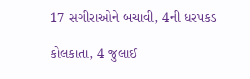17 સગીરાઓને બચાવી, 4ની ધરપકડ

કોલકાતા, 4 જુલાઈ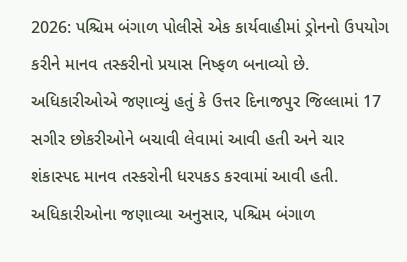2026: પશ્ચિમ બંગાળ પોલીસે એક કાર્યવાહીમાં ડ્રોનનો ઉપયોગ કરીને માનવ તસ્કરીનો પ્રયાસ નિષ્ફળ બનાવ્યો છે. અધિકારીઓએ જણાવ્યું હતું કે ઉત્તર દિનાજપુર જિલ્લામાં 17 સગીર છોકરીઓને બચાવી લેવામાં આવી હતી અને ચાર શંકાસ્પદ માનવ તસ્કરોની ધરપકડ કરવામાં આવી હતી. અધિકારીઓના જણાવ્યા અનુસાર, પશ્ચિમ બંગાળ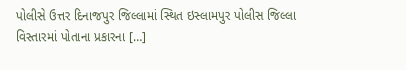પોલીસે ઉત્તર દિનાજપુર જિલ્લામાં સ્થિત ઇસ્લામપુર પોલીસ જિલ્લા વિસ્તારમાં પોતાના પ્રકારના […]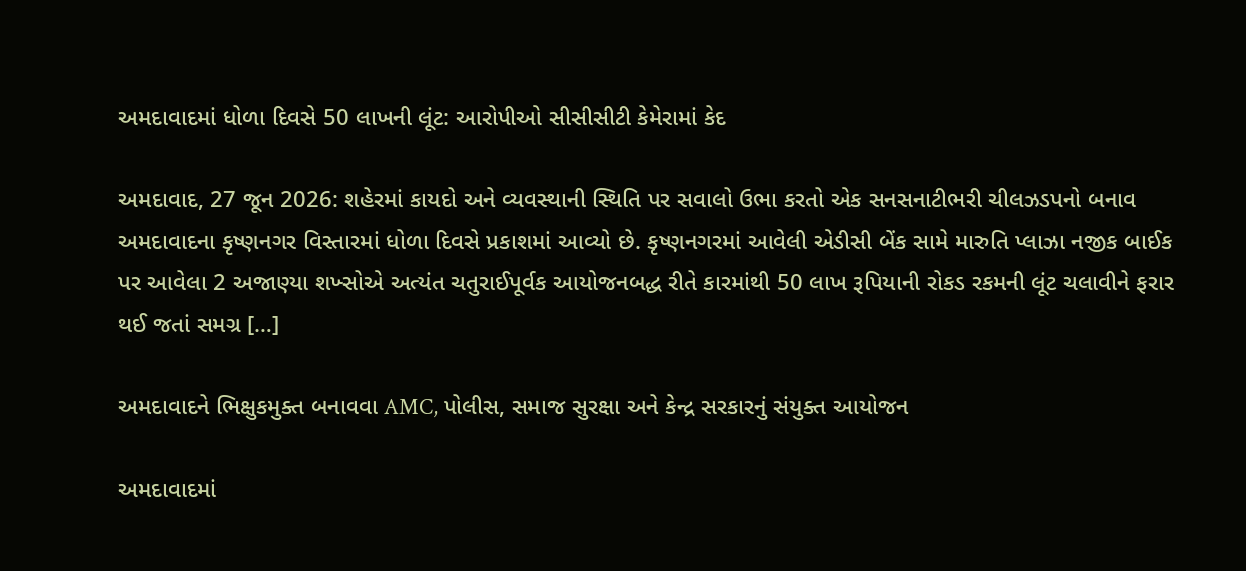અમદાવાદમાં ધોળા દિવસે 50 લાખની લૂંટ: આરોપીઓ સીસીસીટી કેમેરામાં કેદ

અમદાવાદ, 27 જૂન 2026: શહેરમાં કાયદો અને વ્યવસ્થાની સ્થિતિ પર સવાલો ઉભા કરતો એક સનસનાટીભરી ચીલઝડપનો બનાવ અમદાવાદના કૃષ્ણનગર વિસ્તારમાં ધોળા દિવસે પ્રકાશમાં આવ્યો છે. કૃષ્ણનગરમાં આવેલી એડીસી બેંક સામે મારુતિ પ્લાઝા નજીક બાઈક પર આવેલા 2 અજાણ્યા શખ્સોએ અત્યંત ચતુરાઈપૂર્વક આયોજનબદ્ધ રીતે કારમાંથી 50 લાખ રૂપિયાની રોકડ રકમની લૂંટ ચલાવીને ફરાર થઈ જતાં સમગ્ર […]

અમદાવાદને ભિક્ષુકમુક્ત બનાવવા AMC, પોલીસ, સમાજ સુરક્ષા અને કેન્દ્ર સરકારનું સંયુક્ત આયોજન

અમદાવાદમાં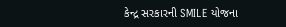કેન્દ્ર સરકારની SMILE યોજના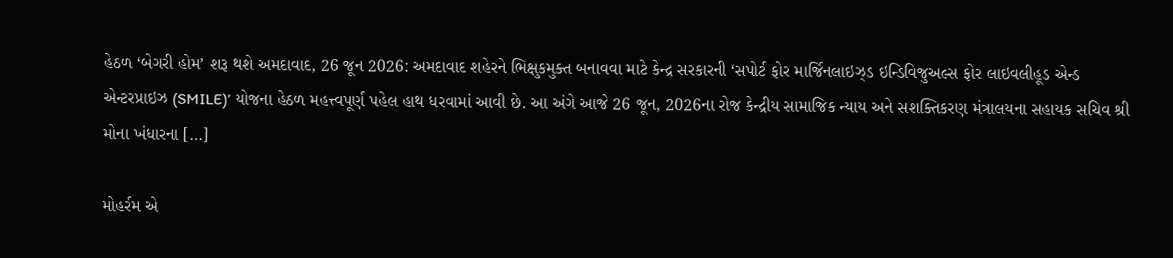હેઠળ ‘બેગરી હોમ’ શરૂ થશે અમદાવાદ, 26 જૂન 2026: અમદાવાદ શહેરને ભિક્ષુકમુક્ત બનાવવા માટે કેન્દ્ર સરકારની ‘સપોર્ટ ફોર માર્જિનલાઇઝ્ડ ઇન્ડિવિજુઅલ્સ ફોર લાઇવલીહૂડ એન્ડ એન્ટરપ્રાઇઝ (SMILE)’ યોજના હેઠળ મહત્ત્વપૂર્ણ પહેલ હાથ ધરવામાં આવી છે. આ અંગે આજે 26 જૂન, 2026ના રોજ કેન્દ્રીય સામાજિક ન્યાય અને સશક્તિકરણ મંત્રાલયના સહાયક સચિવ શ્રી મોના ખંધારના […]

મોહર્રમ એ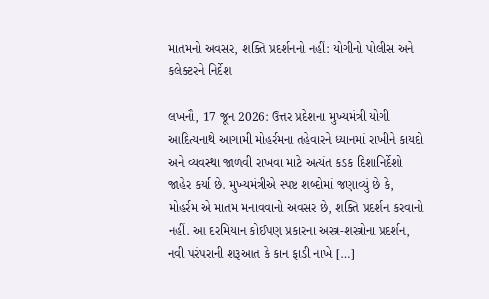માતમનો અવસર, શક્તિ પ્રદર્શનનો નહીં: યોગીનો પોલીસ અને કલેક્ટરને નિર્દેશ

લખનૌ, 17 જૂન 2026: ઉત્તર પ્રદેશના મુખ્યમંત્રી યોગી આદિત્યનાથે આગામી મોહર્રમના તહેવારને ધ્યાનમાં રાખીને કાયદો અને વ્યવસ્થા જાળવી રાખવા માટે અત્યંત કડક દિશાનિર્દેશો જાહેર કર્યા છે. મુખ્યમંત્રીએ સ્પષ્ટ શબ્દોમાં જણાવ્યું છે કે, મોહર્રમ એ માતમ મનાવવાનો અવસર છે, શક્તિ પ્રદર્શન કરવાનો નહીં. આ દરમિયાન કોઈપણ પ્રકારના અસ્ત્ર-શસ્ત્રોના પ્રદર્શન, નવી પરંપરાની શરૂઆત કે કાન ફાડી નાખે […]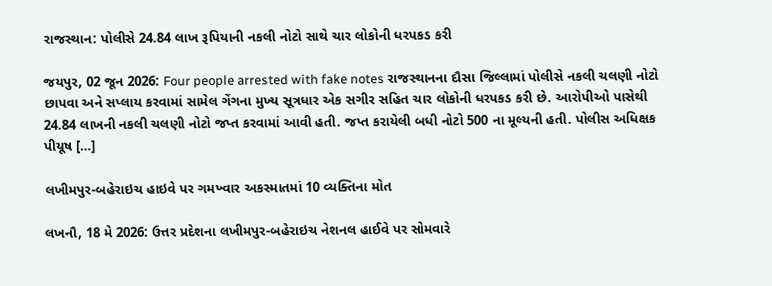રાજસ્થાન: પોલીસે 24.84 લાખ રૂપિયાની નકલી નોટો સાથે ચાર લોકોની ધરપકડ કરી

જયપુર, 02 જૂન 2026: Four people arrested with fake notes રાજસ્થાનના દૌસા જિલ્લામાં પોલીસે નકલી ચલણી નોટો છાપવા અને સપ્લાય કરવામાં સામેલ ગેંગના મુખ્ય સૂત્રધાર એક સગીર સહિત ચાર લોકોની ધરપકડ કરી છે. આરોપીઓ પાસેથી 24.84 લાખની નકલી ચલણી નોટો જપ્ત કરવામાં આવી હતી. જપ્ત કરાયેલી બધી નોટો 500 ના મૂલ્યની હતી. પોલીસ અધિક્ષક પીયૂષ […]

લખીમપુર-બહેરાઇચ હાઇવે પર ગમખ્વાર અકસ્માતમાં 10 વ્યક્તિના મોત

લખનૌ, 18 મે 2026: ઉત્તર પ્રદેશના લખીમપુર-બહેરાઇચ નેશનલ હાઈવે પર સોમવારે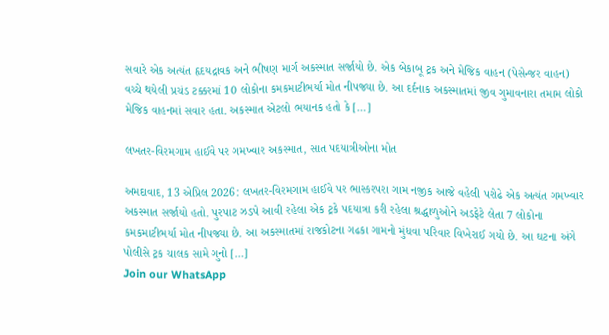સવારે એક અત્યંત હૃદયદ્રાવક અને ભીષણ માર્ગ અકસ્માત સર્જાયો છે. એક બેકાબૂ ટ્રક અને મેજિક વાહન (પેસેન્જર વાહન) વચ્ચે થયેલી પ્રચંડ ટક્કરમાં 10 લોકોના કમકમાટીભર્યા મોત નીપજ્યા છે. આ દર્દનાક અકસ્માતમાં જીવ ગુમાવનારા તમામ લોકો મેજિક વાહનમાં સવાર હતા. અકસ્માત એટલો ભયાનક હતો કે […]

લખતર-વિરમગામ હાઈવે પર ગમખ્વાર અકસ્માત, સાત પદયાત્રીઓના મોત

અમદાવાદ, 13 એપ્રિલ 2026: લખતર-વિરમગામ હાઈવે પર ભાસ્કરપરા ગામ નજીક આજે વહેલી પરોઢે એક અત્યંત ગમખ્વાર અકસ્માત સર્જાયો હતો. પુરપાટ ઝડપે આવી રહેલા એક ટ્રકે પદયાત્રા કરી રહેલા શ્રદ્ધાળુઓને અડફેટે લેતા 7 લોકોના કમકમાટીભર્યા મોત નીપજ્યા છે. આ અકસ્માતમાં રાજકોટના ગઢકા ગામનો મુંધવા પરિવાર વિખેરાઈ ગયો છે. આ ઘટના અંગે પોલીસે ટ્રક ચાલક સામે ગુનો […]
Join our WhatsApp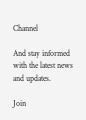Channel

And stay informed with the latest news and updates.

Join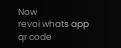Now
revoi whats app qr code